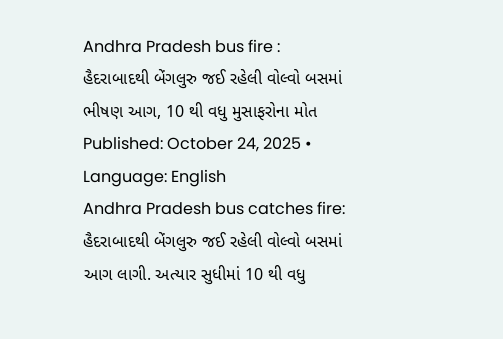Andhra Pradesh bus fire : હૈદરાબાદથી બેંગલુરુ જઈ રહેલી વોલ્વો બસમાં ભીષણ આગ, 10 થી વધુ મુસાફરોના મોત
Published: October 24, 2025 •
Language: English
Andhra Pradesh bus catches fire: હૈદરાબાદથી બેંગલુરુ જઈ રહેલી વોલ્વો બસમાં આગ લાગી. અત્યાર સુધીમાં 10 થી વધુ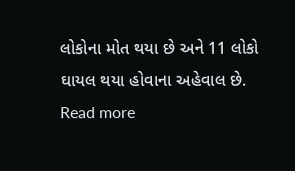લોકોના મોત થયા છે અને 11 લોકો ઘાયલ થયા હોવાના અહેવાલ છે.
Read more